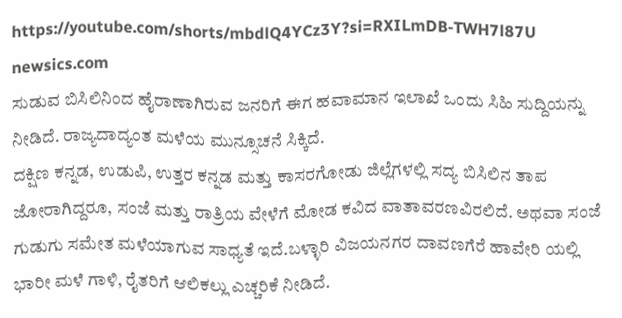https://youtube.com/shorts/mbdlQ4YCz3Y?si=RXILmDB-TWH7l87U
newsics.com
ಸುಡುವ ಬಿಸಿಲಿನಿಂದ ಹೈರಾಣಾಗಿರುವ ಜನರಿಗೆ ಈಗ ಹವಾಮಾನ ಇಲಾಖೆ ಒಂದು ಸಿಹಿ ಸುದ್ದಿಯನ್ನು ನೀಡಿದೆ. ರಾಜ್ಯದಾದ್ಯಂತ ಮಳೆಯ ಮುನ್ಸೂಚನೆ ಸಿಕ್ಕಿದೆ.
ದಕ್ಷಿಣ ಕನ್ನಡ, ಉಡುಪಿ, ಉತ್ತರ ಕನ್ನಡ ಮತ್ತು ಕಾಸರಗೋಡು ಜಿಲ್ಲೆಗಳಲ್ಲಿ ಸದ್ಯ ಬಿಸಿಲಿನ ತಾಪ ಜೋರಾಗಿದ್ದರೂ, ಸಂಜೆ ಮತ್ತು ರಾತ್ರಿಯ ವೇಳೆಗೆ ಮೋಡ ಕವಿದ ವಾತಾವರಣವಿರಲಿದೆ. ಅಥವಾ ಸಂಜೆ ಗುಡುಗು ಸಮೇತ ಮಳೆಯಾಗುವ ಸಾಧ್ಯತೆ ಇದೆ.ಬಳ್ಳಾರಿ ವಿಜಯನಗರ ದಾವಣಗೆರೆ ಹಾವೇರಿ ಯಲ್ಲಿ ಭಾರೀ ಮಳೆ ಗಾಳಿ, ರೈತರಿಗೆ ಆಲಿಕಲ್ಲು ಎಚ್ಚರಿಕೆ ನೀಡಿದೆ.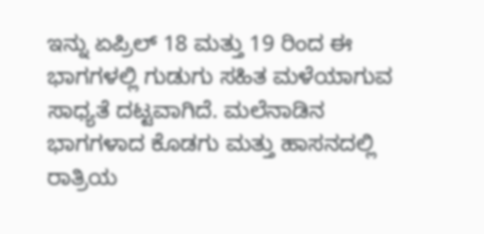ಇನ್ನು ಏಪ್ರಿಲ್ 18 ಮತ್ತು 19 ರಿಂದ ಈ ಭಾಗಗಳಲ್ಲಿ ಗುಡುಗು ಸಹಿತ ಮಳೆಯಾಗುವ ಸಾಧ್ಯತೆ ದಟ್ಟವಾಗಿದೆ. ಮಲೆನಾಡಿನ ಭಾಗಗಳಾದ ಕೊಡಗು ಮತ್ತು ಹಾಸನದಲ್ಲಿ ರಾತ್ರಿಯ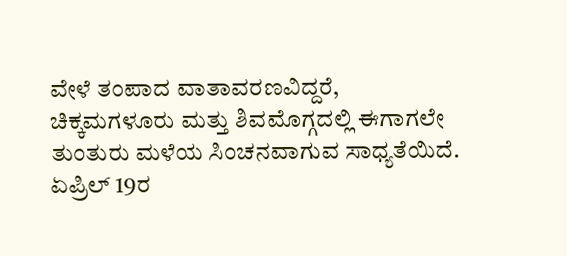ವೇಳೆ ತಂಪಾದ ವಾತಾವರಣವಿದ್ದರೆ, ಚಿಕ್ಕಮಗಳೂರು ಮತ್ತು ಶಿವಮೊಗ್ಗದಲ್ಲಿ ಈಗಾಗಲೇ ತುಂತುರು ಮಳೆಯ ಸಿಂಚನವಾಗುವ ಸಾಧ್ಯತೆಯಿದೆ. ಏಪ್ರಿಲ್ 19ರ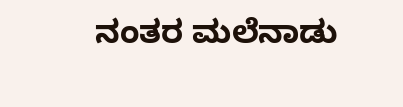ನಂತರ ಮಲೆನಾಡು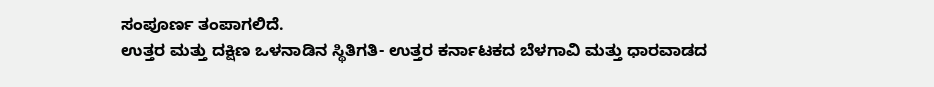ಸಂಪೂರ್ಣ ತಂಪಾಗಲಿದೆ.
ಉತ್ತರ ಮತ್ತು ದಕ್ಷಿಣ ಒಳನಾಡಿನ ಸ್ಥಿತಿಗತಿ- ಉತ್ತರ ಕರ್ನಾಟಕದ ಬೆಳಗಾವಿ ಮತ್ತು ಧಾರವಾಡದ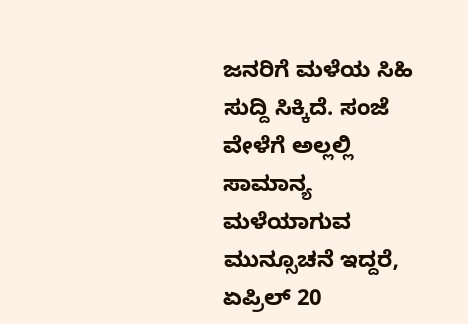ಜನರಿಗೆ ಮಳೆಯ ಸಿಹಿ ಸುದ್ದಿ ಸಿಕ್ಕಿದೆ. ಸಂಜೆ ವೇಳೆಗೆ ಅಲ್ಲಲ್ಲಿ ಸಾಮಾನ್ಯ ಮಳೆಯಾಗುವ ಮುನ್ಸೂಚನೆ ಇದ್ದರೆ, ಏಪ್ರಿಲ್ 20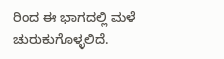ರಿಂದ ಈ ಭಾಗದಲ್ಲಿ ಮಳೆ ಚುರುಕುಗೊಳ್ಳಲಿದೆ.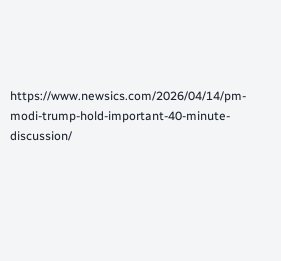https://www.newsics.com/2026/04/14/pm-modi-trump-hold-important-40-minute-discussion/